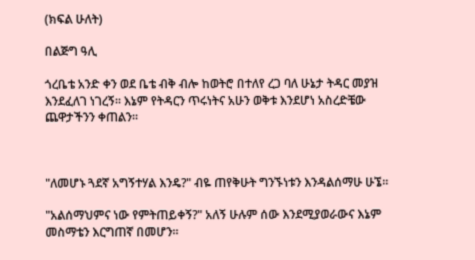(ክፍል ሁለት)

በልጅግ ዓሊ

ጎረቤቴ አንድ ቀን ወደ ቤቴ ብቅ ብሎ ከወትሮ በተለየ ረጋ ባለ ሁኔታ ትዳር መያዝ እንደፈለገ ነገረኝ። እኔም የትዳርን ጥሩነትና አሁን ወቅቱ እንደሆነ አስረድቼው ጨዋታችንን ቀጠልን።



"ለመሆኑ ጓደኛ አግኝተሃል እንዴ?" ብዬ ጠየቅሁት ግንኙነቱን እንዳልሰማሁ ሁኜ።

"አልሰማህምና ነው የምትጠይቀኝ?" አለኝ ሁሉም ሰው እንደሚያወራውና እኔም መስማቴን እርግጠኛ በመሆን።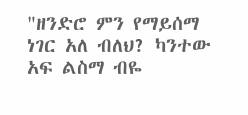"ዘንድሮ ምን የማይሰማ ነገር አለ ብለህ? ካንተው አፍ ልስማ ብዬ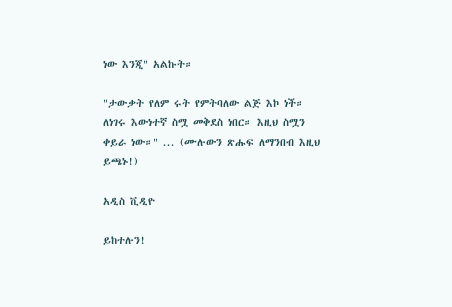ነው እንጂ" አልኩት።

"ታውቃት የለም ሩት የምትባለው ልጅ እኮ ነች። ለነገሩ እውነተኛ ስሟ መቅደስ ነበር። እዚህ ስሟን ቀይራ ነው።" ... (ሙሉውን ጽሑፍ ለማንበብ እዚህ ይጫኑ!)

አዲስ ቪዲዮ

ይከተሉን!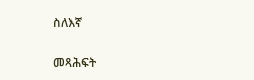ስለእኛ

መጻሕፍት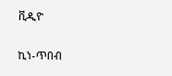ቪዲዮ

ኪነ-ጥበብ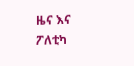ዜና እና ፖለቲካ